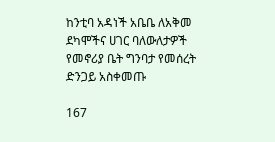ከንቲባ አዳነች አቤቤ ለአቅመ ደካሞችና ሀገር ባለውለታዎች የመኖሪያ ቤት ግንባታ የመሰረት ድንጋይ አስቀመጡ

167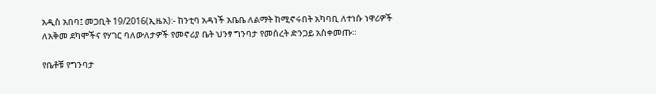አዲስ አበባ፤ መጋቢት 19/2016(ኢዜአ):- ከንቲባ አዳነች አቤቤ ለልማት ከሚኖሩበት አካባቢ ለተነሱ ነዋሪዎች ለአቅመ ደካሞችና የሃገር ባለውለታዎች የመኖሪያ ቤት ህንፃ ግንባታ የመሰረት ድንጋይ አስቀመጡ።

የቤቶቹ የግንባታ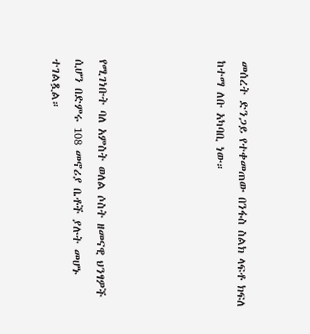መሰረት ድንጋይ የተቀመጠው በንፋስ ስልክ ላፍቶ ክፍለ ከተማ ለቡ አካባቢ ነው።




የሚገነቡት ባለ አምስት ወለል ሶስት ዘመናዊ ህንፃዎች ሲሆን በድምሩ 108 መኖሪያ ቤቶች ያሉት መሆኑ ተገልጿል።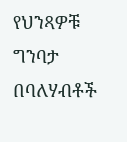የህንጻዎቹ ግንባታ በባለሃብቶች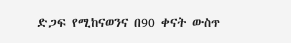ድጋፍ የሚከናወንና በ90 ቀናት ውስጥ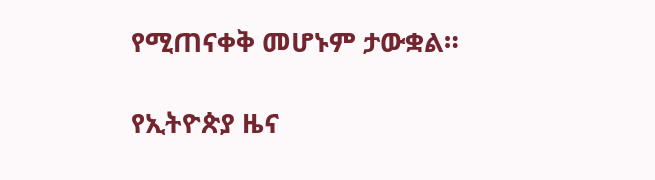የሚጠናቀቅ መሆኑም ታውቋል።

የኢትዮጵያ ዜና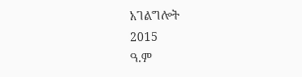አገልግሎት
2015
ዓ.ም